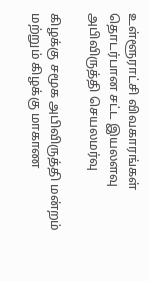உள்ளூராட்சி விவகாரங்கள் தொடர்பான சட்ட இயலளவு அபிவிருத்தி செயலமர்வு

கிழக்கு சமூக அபிவிருத்தி மன்றம் மற்றும் கிழக்கு மாகாண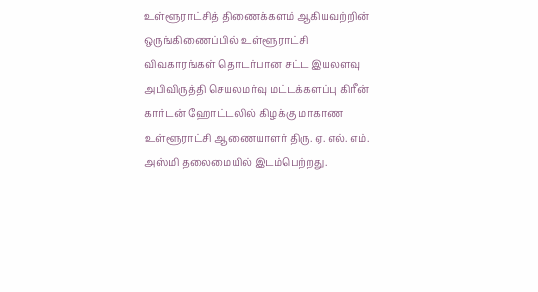உள்ளூராட்சித் திணைக்களம் ஆகியவற்றின் ஒருங்கிணைப்பில் உள்ளூராட்சி விவகாரங்கள் தொடர்பான சட்ட இயலளவு அபிவிருத்தி செயலமர்வு மட்டக்களப்பு கிரீன் கார்டன் ஹோட்டலில் கிழக்கு மாகாண உள்ளூராட்சி ஆணையாளர் திரு. ஏ. எல். எம். அஸ்மி தலைமையில் இடம்பெற்றது.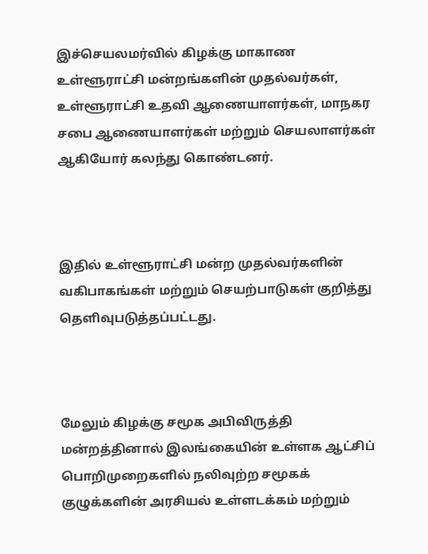இச்செயலமர்வில் கிழக்கு மாகாண உள்ளூராட்சி மன்றங்களின் முதல்வர்கள், உள்ளூராட்சி உதவி ஆணையாளர்கள், மாநகர சபை ஆணையாளர்கள் மற்றும் செயலாளர்கள் ஆகியோர் கலந்து கொண்டனர்.



இதில் உள்ளூராட்சி மன்ற முதல்வர்களின் வகிபாகங்கள் மற்றும் செயற்பாடுகள் குறித்து தெளிவுபடுத்தப்பட்டது.



மேலும் கிழக்கு சமூக அபிவிருத்தி மன்றத்தினால் இலங்கையின் உள்ளக ஆட்சிப் பொறிமுறைகளில் நலிவுற்ற சமூகக் குழுக்களின் அரசியல் உள்ளடக்கம் மற்றும்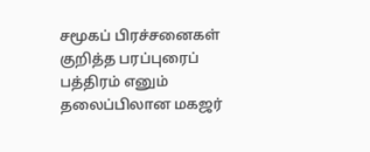சமூகப் பிரச்சனைகள் குறித்த பரப்புரைப் பத்திரம் எனும் தலைப்பிலான மகஜர்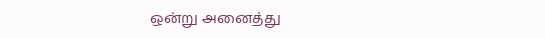ஒன்று அனைத்து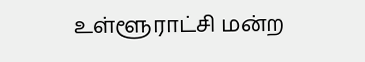உள்ளூராட்சி மன்ற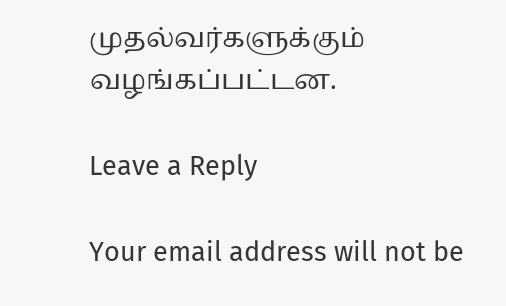முதல்வர்களுக்கும் வழங்கப்பட்டன.

Leave a Reply

Your email address will not be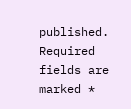published. Required fields are marked *